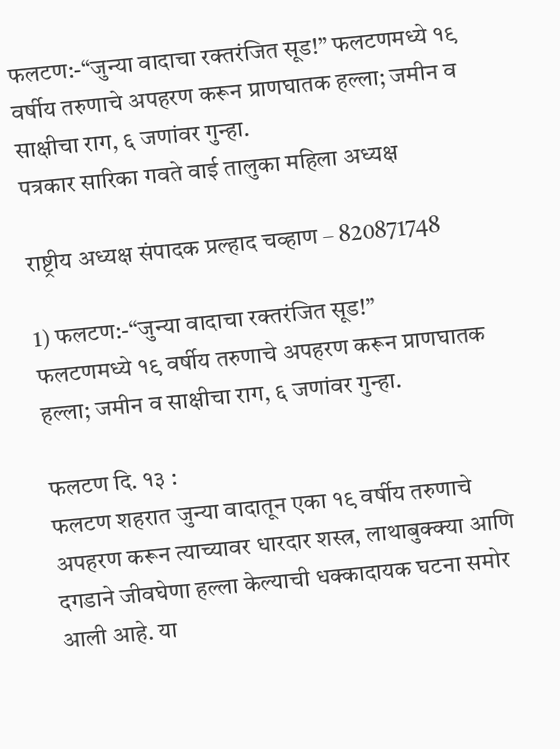फलटण:-“जुन्या वादाचा रक्तरंजित सूड!” फलटणमध्ये १९ वर्षीय तरुणाचे अपहरण करून प्राणघातक हल्ला; जमीन व साक्षीचा राग, ६ जणांवर गुन्हा.
पत्रकार सारिका गवते वाई तालुका महिला अध्यक्ष

राष्ट्रीय अध्यक्ष संपादक प्रल्हाद चव्हाण – 820871748

1) फलटण:-“जुन्या वादाचा रक्तरंजित सूड!”
फलटणमध्ये १९ वर्षीय तरुणाचे अपहरण करून प्राणघातक हल्ला; जमीन व साक्षीचा राग, ६ जणांवर गुन्हा.

फलटण दि. १३ :
फलटण शहरात जुन्या वादातून एका १९ वर्षीय तरुणाचे अपहरण करून त्याच्यावर धारदार शस्त्र, लाथाबुक्क्या आणि दगडाने जीवघेणा हल्ला केल्याची धक्कादायक घटना समोर आली आहे. या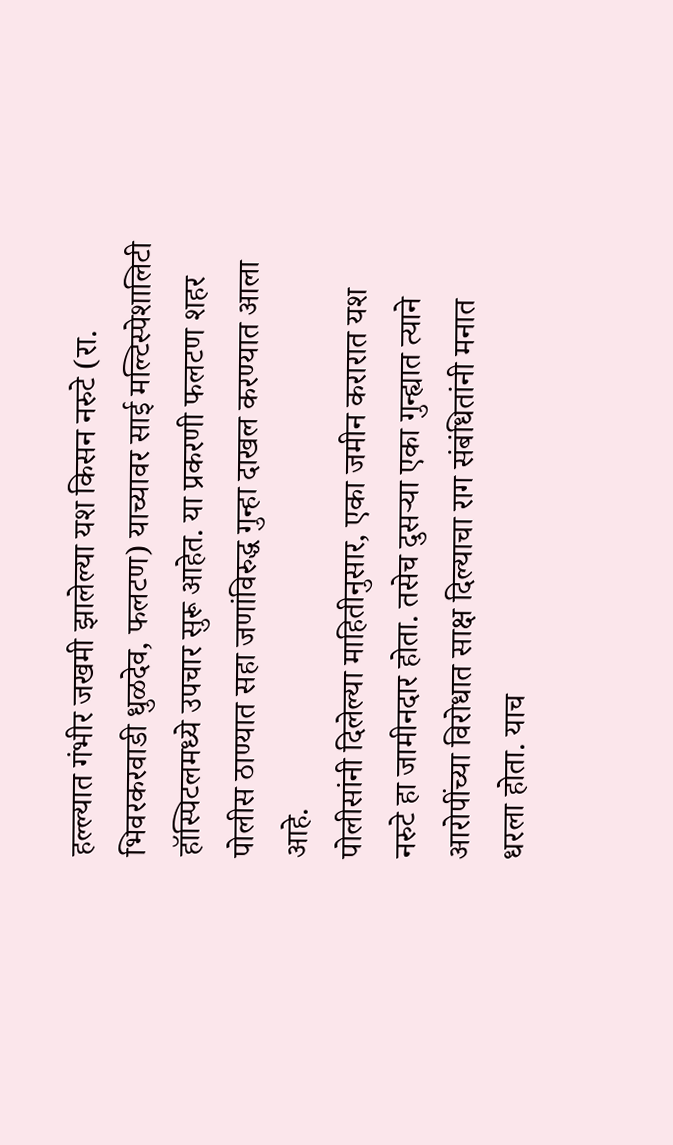हल्ल्यात गंभीर जखमी झालेल्या यश किसन नरुटे (रा. भिवरकरवाडी धुळदेव, फलटण) याच्यावर साई मल्टिस्पेशालिटी हॉस्पिटलमध्ये उपचार सुरू आहेत. या प्रकरणी फलटण शहर पोलीस ठाण्यात सहा जणांविरुद्ध गुन्हा दाखल करण्यात आला आहे.
पोलीसांनी दिलेल्या माहितीनुसार, एका जमीन करारात यश नरुटे हा जामीनदार होता. तसेच दुसऱ्या एका गुन्ह्यात त्याने आरोपींच्या विरोधात साक्ष दिल्याचा राग संबंधितांनी मनात धरला होता. याच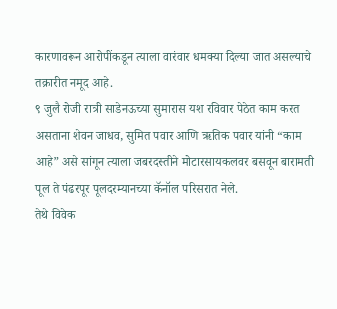कारणावरून आरोपींकडून त्याला वारंवार धमक्या दिल्या जात असल्याचे तक्रारीत नमूद आहे.
९ जुलै रोजी रात्री साडेनऊच्या सुमारास यश रविवार पेठेत काम करत असताना शेवन जाधव, सुमित पवार आणि ऋतिक पवार यांनी “काम आहे” असे सांगून त्याला जबरदस्तीने मोटारसायकलवर बसवून बारामती पूल ते पंढरपूर पूलदरम्यानच्या कॅनॉल परिसरात नेले.
तेथे विवेक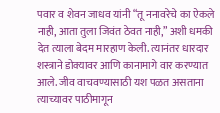पवार व शेवन जाधव यांनी “तू ननावरेचे का ऐकले नाही, आता तुला जिवंत ठेवत नाही,” अशी धमकी देत त्याला बेदम मारहाण केली. त्यानंतर धारदार शस्त्राने डोक्यावर आणि कानामागे वार करण्यात आले. जीव वाचवण्यासाठी यश पळत असताना त्याच्यावर पाठीमागून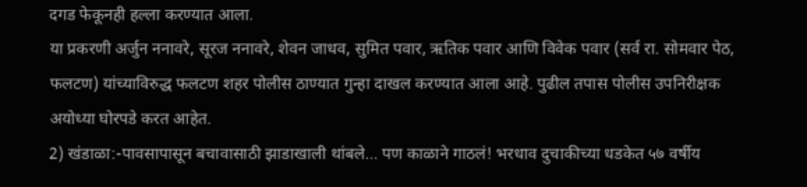दगड फेकूनही हल्ला करण्यात आला.
या प्रकरणी अर्जुन ननावरे, सूरज ननावरे, शेवन जाधव, सुमित पवार, ऋतिक पवार आणि विवेक पवार (सर्व रा. सोमवार पेठ, फलटण) यांच्याविरुद्ध फलटण शहर पोलीस ठाण्यात गुन्हा दाखल करण्यात आला आहे. पुढील तपास पोलीस उपनिरीक्षक अयोध्या घोरपडे करत आहेत.
2) खंडाळा:-पावसापासून बचावासाठी झाडाखाली थांबले… पण काळाने गाठलं! भरधाव दुचाकीच्या धडकेत ५७ वर्षीय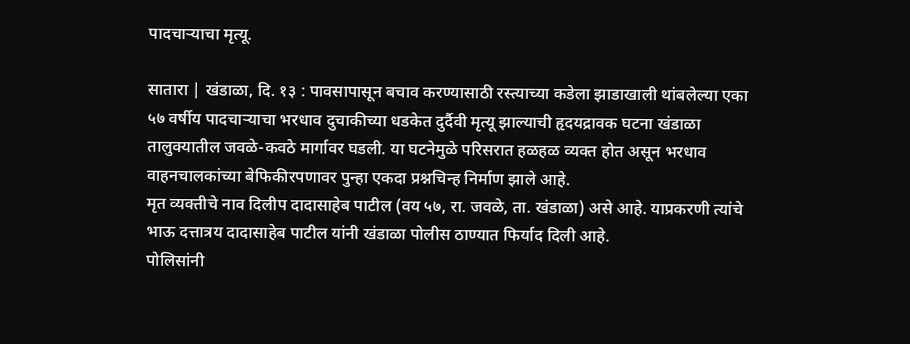पादचाऱ्याचा मृत्यू.

सातारा | खंडाळा, दि. १३ : पावसापासून बचाव करण्यासाठी रस्त्याच्या कडेला झाडाखाली थांबलेल्या एका ५७ वर्षीय पादचाऱ्याचा भरधाव दुचाकीच्या धडकेत दुर्दैवी मृत्यू झाल्याची हृदयद्रावक घटना खंडाळा तालुक्यातील जवळे-कवठे मार्गावर घडली. या घटनेमुळे परिसरात हळहळ व्यक्त होत असून भरधाव वाहनचालकांच्या बेफिकीरपणावर पुन्हा एकदा प्रश्नचिन्ह निर्माण झाले आहे.
मृत व्यक्तीचे नाव दिलीप दादासाहेब पाटील (वय ५७, रा. जवळे, ता. खंडाळा) असे आहे. याप्रकरणी त्यांचे भाऊ दत्तात्रय दादासाहेब पाटील यांनी खंडाळा पोलीस ठाण्यात फिर्याद दिली आहे.
पोलिसांनी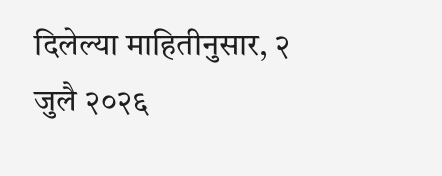दिलेल्या माहितीनुसार, २ जुलै २०२६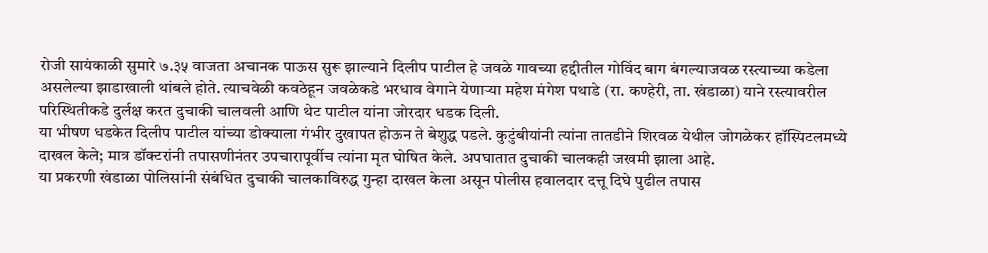रोजी सायंकाळी सुमारे ७.३५ वाजता अचानक पाऊस सुरू झाल्याने दिलीप पाटील हे जवळे गावच्या हद्दीतील गोविंद बाग बंगल्याजवळ रस्त्याच्या कडेला असलेल्या झाडाखाली थांबले होते. त्याचवेळी कवठेहून जवळेकडे भरधाव वेगाने येणाऱ्या महेश मंगेश पथाडे (रा. कण्हेरी, ता. खंडाळा) याने रस्त्यावरील परिस्थितीकडे दुर्लक्ष करत दुचाकी चालवली आणि थेट पाटील यांना जोरदार धडक दिली.
या भीषण धडकेत दिलीप पाटील यांच्या डोक्याला गंभीर दुखापत होऊन ते बेशुद्ध पडले. कुटुंबीयांनी त्यांना तातडीने शिरवळ येथील जोगळेकर हॉस्पिटलमध्ये दाखल केले; मात्र डॉक्टरांनी तपासणीनंतर उपचारापूर्वीच त्यांना मृत घोषित केले. अपघातात दुचाकी चालकही जखमी झाला आहे.
या प्रकरणी खंडाळा पोलिसांनी संबंधित दुचाकी चालकाविरुद्ध गुन्हा दाखल केला असून पोलीस हवालदार दत्तू दिघे पुढील तपास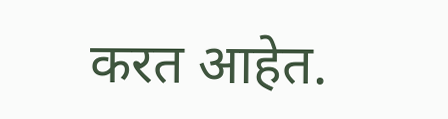करत आहेत.